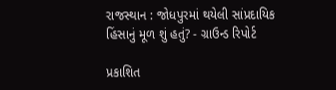રાજસ્થાન : જોધપુરમાં થયેલી સાંપ્રદાયિક હિંસાનું મૂળ શું હતું? - ગ્રાઉન્ડ રિપોર્ટ

પ્રકાશિત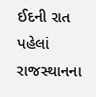ઈદની રાત પહેલાં રાજસ્થાનના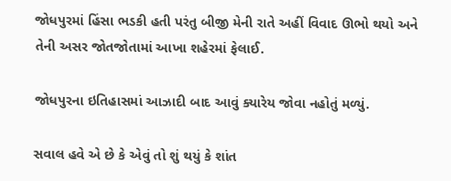જોધપુરમાં હિંસા ભડકી હતી પરંતુ બીજી મેની રાતે અહીં વિવાદ ઊભો થયો અને તેની અસર જોતજોતામાં આખા શહેરમાં ફેલાઈ.

જોધપુરના ઇતિહાસમાં આઝાદી બાદ આવું ક્યારેય જોવા નહોતું મળ્યું.

સવાલ હવે એ છે કે એવું તો શું થયું કે શાંત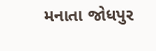મનાતા જોધપુર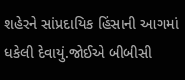શહેરને સાંપ્રદાયિક હિંસાની આગમાં ધકેલી દેવાયું.જોઈએ બીબીસી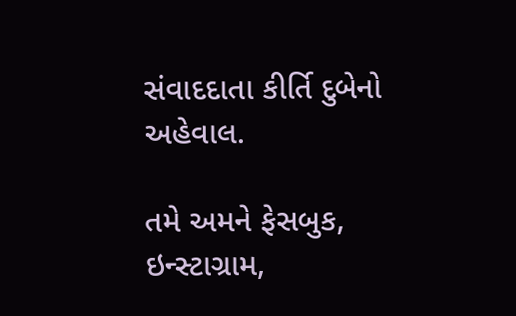સંવાદદાતા કીર્તિ દુબેનો અહેવાલ.

તમે અમને ફેસબુક, ઇન્સ્ટાગ્રામ,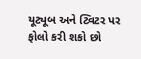યૂટ્યૂબ અને ટ્વિટર પર ફોલો કરી શકો છો